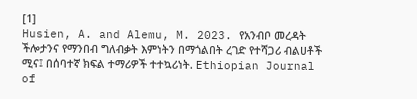[1]
Husien, A. and Alemu, M. 2023. የአንብቦ መረዳት ችሎታንና የማንበብ ግለብቃት እምነትን በማጎልበት ረገድ የተሻጋሪ ብልሀቶች ሚና፤ በሰባተኛ ክፍል ተማሪዎች ተተኳሪነት. Ethiopian Journal of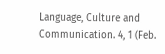Language, Culture and Communication. 4, 1 (Feb.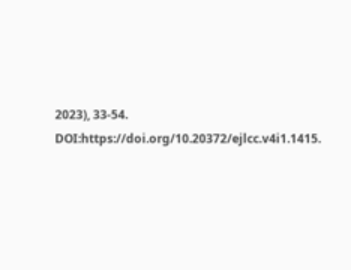2023), 33-54. DOI:https://doi.org/10.20372/ejlcc.v4i1.1415.